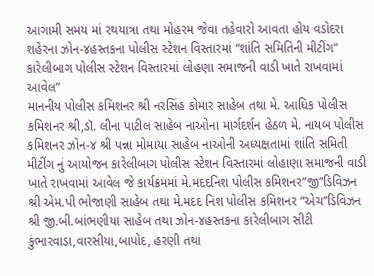આગામી સમય માં રથયાત્રા તથા મોહરમ જેવા તહેવારો આવતા હોય વડોદરા શહેરના ઝોન-૪હસ્તકના પોલીસ સ્ટેશન વિસ્તારમાં “શાંતિ સમિતિની મીટીંગ” કારેલીબાગ પોલીસ સ્ટેશન વિસ્તારમાં લોહણા સમાજની વાડી ખાતે રાખવામાં આવેલ”
માનનીય પોલીસ કમિશનર શ્રી નરસિંહ કોમાર સાહેબ તથા મે. આધિક પોલીસ કમિશનર શ્રી,ડૉ. લીના પાટીલ સાહેબ નાઓના માર્ગદર્શન હેઠળ મે. નાયબ પોલીસ કમિશનર ઝોન-૪ શ્રી પન્ના મોમાયા સાહેબ નાઓની અધ્યક્ષતામાં શાંતિ સમિતી મીટીંગ નું આયોજન કારેલીબાગ પોલીસ સ્ટેશન વિસ્તારમાં લોહાણા સમાજની વાડી ખાતે રાખવામાં આવેલ જે કાર્યક્રમમાં મે.મદદનિશ પોલીસ કમિશનર”જી”ડિવિઝન શ્રી એમ.પી ભોજાણી સાહેબ તથા મે.મદદ નિશ પોલીસ કમિશનર “એચ”ડિવિઝન શ્રી જી.બી.બાંભણીયા સાહેબ તથા ઝોન-૪હસ્તકના કારેલીબાગ સીટી કુંભારવાડા,વારસીયા,બાપોદ, હરણી તથા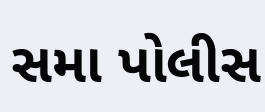સમા પોલીસ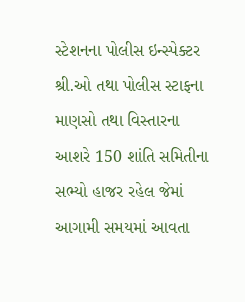સ્ટેશનના પોલીસ ઇન્સ્પેક્ટર શ્રી.ઓ તથા પોલીસ સ્ટાફના માણસો તથા વિસ્તારના આશરે 150 શાંતિ સમિતીના સભ્યો હાજર રહેલ જેમાં આગામી સમયમાં આવતા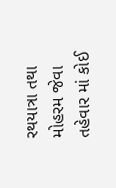રથયાત્રા તથા મોહરમ જેવા તહેવાર માં કોઈ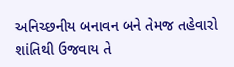અનિચ્છનીય બનાવન બને તેમજ તહેવારો શાંતિથી ઉજવાય તે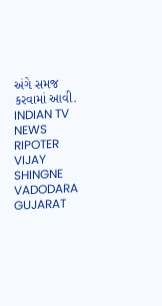અંગે સમજ કરવામાં આવી.
INDIAN TV NEWS
RIPOTER
VIJAY SHINGNE
VADODARA GUJARAT